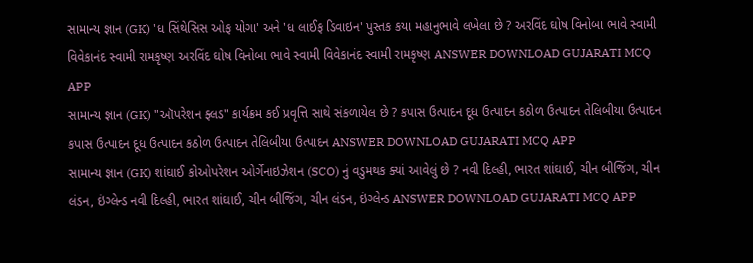સામાન્ય જ્ઞાન (GK) 'ધ સિંથેસિસ ઓફ યોગા' અને 'ધ લાઈફ ડિવાઇન' પુસ્તક કયા મહાનુભાવે લખેલા છે ? અરવિંદ ઘોષ વિનોબા ભાવે સ્વામી વિવેકાનંદ સ્વામી રામકૃષ્ણ અરવિંદ ઘોષ વિનોબા ભાવે સ્વામી વિવેકાનંદ સ્વામી રામકૃષ્ણ ANSWER DOWNLOAD GUJARATI MCQ APP
સામાન્ય જ્ઞાન (GK) "ઑપરેશન ફ્લડ" કાર્યક્રમ કઈ પ્રવૃત્તિ સાથે સંકળાયેલ છે ? કપાસ ઉત્પાદન દૂધ ઉત્પાદન કઠોળ ઉત્પાદન તેલિબીયા ઉત્પાદન કપાસ ઉત્પાદન દૂધ ઉત્પાદન કઠોળ ઉત્પાદન તેલિબીયા ઉત્પાદન ANSWER DOWNLOAD GUJARATI MCQ APP
સામાન્ય જ્ઞાન (GK) શાંઘાઈ કોઓપરેશન ઓર્ગેનાઇઝેશન (SCO) નું વડુમથક ક્યાં આવેલું છે ? નવી દિલ્હી, ભારત શાંઘાઈ, ચીન બીજિંગ, ચીન લંડન, ઇંગ્લેન્ડ નવી દિલ્હી, ભારત શાંઘાઈ, ચીન બીજિંગ, ચીન લંડન, ઇંગ્લેન્ડ ANSWER DOWNLOAD GUJARATI MCQ APP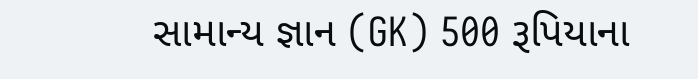સામાન્ય જ્ઞાન (GK) 500 રૂપિયાના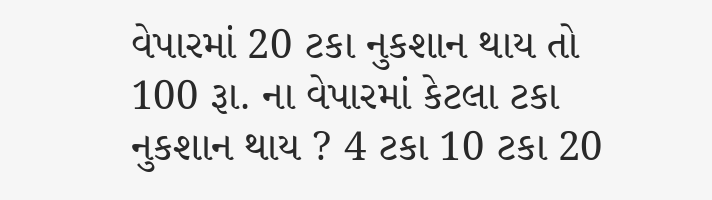વેપારમાં 20 ટકા નુકશાન થાય તો 100 રૂા. ના વેપારમાં કેટલા ટકા નુકશાન થાય ? 4 ટકા 10 ટકા 20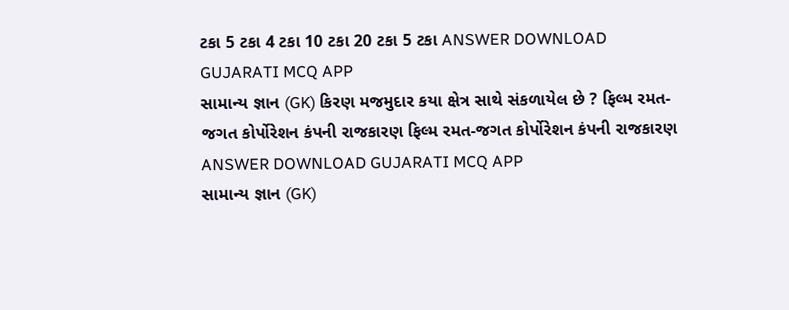ટકા 5 ટકા 4 ટકા 10 ટકા 20 ટકા 5 ટકા ANSWER DOWNLOAD GUJARATI MCQ APP
સામાન્ય જ્ઞાન (GK) કિરણ મજમુદાર કયા ક્ષેત્ર સાથે સંકળાયેલ છે ? ફિલ્મ રમત-જગત કોર્પોરેશન કંપની રાજકારણ ફિલ્મ રમત-જગત કોર્પોરેશન કંપની રાજકારણ ANSWER DOWNLOAD GUJARATI MCQ APP
સામાન્ય જ્ઞાન (GK)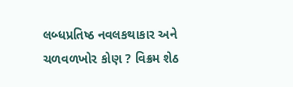લબ્ધપ્રતિષ્ઠ નવલકથાકાર અને ચળવળખોર કોણ ? વિક્રમ શેઠ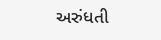અરુંધતી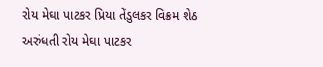રોય મેઘા પાટકર પ્રિયા તેંડુલકર વિક્રમ શેઠ અરુંધતી રોય મેઘા પાટકર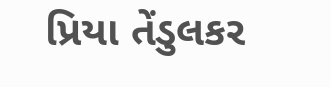પ્રિયા તેંડુલકર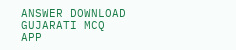ANSWER DOWNLOAD GUJARATI MCQ APP